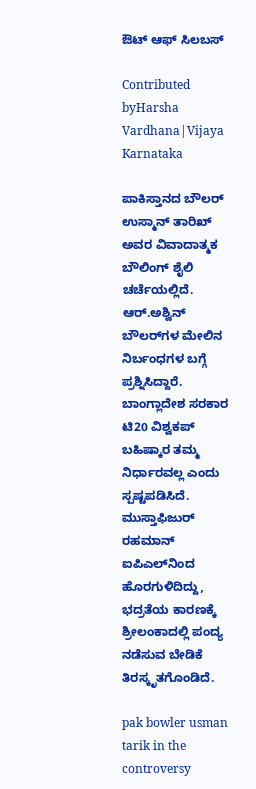ಔಟ್ ಆಫ್ ಸಿಲಬಸ್

Contributed byHarsha Vardhana|Vijaya Karnataka

ಪಾಕಿಸ್ತಾನದ ಬೌಲರ್‌ ಉಸ್ಮಾನ್‌ ತಾರಿಖ್‌ ಅವರ ವಿವಾದಾತ್ಮಕ ಬೌಲಿಂಗ್‌ ಶೈಲಿ ಚರ್ಚೆಯಲ್ಲಿದೆ. ಆರ್‌.ಅಶ್ವಿನ್‌ ಬೌಲರ್‌ಗಳ ಮೇಲಿನ ನಿರ್ಬಂಧಗಳ ಬಗ್ಗೆ ಪ್ರಶ್ನಿಸಿದ್ದಾರೆ. ಬಾಂಗ್ಲಾದೇಶ ಸರಕಾರ ಟಿ20 ವಿಶ್ವಕಪ್‌ ಬಹಿಷ್ಕಾರ ತಮ್ಮ ನಿರ್ಧಾರವಲ್ಲ ಎಂದು ಸ್ಪಷ್ಟಪಡಿಸಿದೆ. ಮುಸ್ತಾಫಿಜುರ್‌ ರಹಮಾನ್‌ ಐಪಿಎಲ್‌ನಿಂದ ಹೊರಗುಳಿದಿದ್ದು, ಭದ್ರತೆಯ ಕಾರಣಕ್ಕೆ ಶ್ರೀಲಂಕಾದಲ್ಲಿ ಪಂದ್ಯ ನಡೆಸುವ ಬೇಡಿಕೆ ತಿರಸ್ಕೃತಗೊಂಡಿದೆ.

pak bowler usman tarik in the controversy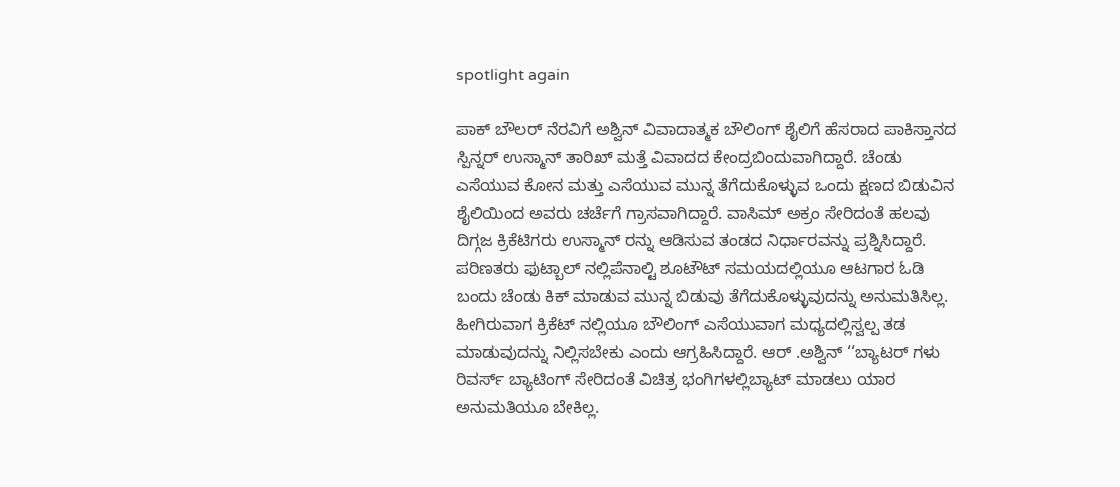spotlight again

ಪಾಕ್ ಬೌಲರ್ ನೆರವಿಗೆ ಅಶ್ವಿನ್ ವಿವಾದಾತ್ಮಕ ಬೌಲಿಂಗ್ ಶೈಲಿಗೆ ಹೆಸರಾದ ಪಾಕಿಸ್ತಾನದ ಸ್ಪಿನ್ನರ್ ಉಸ್ಮಾನ್ ತಾರಿಖ್ ಮತ್ತೆ ವಿವಾದದ ಕೇಂದ್ರಬಿಂದುವಾಗಿದ್ದಾರೆ. ಚೆಂಡು ಎಸೆಯುವ ಕೋನ ಮತ್ತು ಎಸೆಯುವ ಮುನ್ನ ತೆಗೆದುಕೊಳ್ಳುವ ಒಂದು ಕ್ಷಣದ ಬಿಡುವಿನ ಶೈಲಿಯಿಂದ ಅವರು ಚರ್ಚೆಗೆ ಗ್ರಾಸವಾಗಿದ್ದಾರೆ. ವಾಸಿಮ್ ಅಕ್ರಂ ಸೇರಿದಂತೆ ಹಲವು ದಿಗ್ಗಜ ಕ್ರಿಕೆಟಿಗರು ಉಸ್ಮಾನ್ ರನ್ನು ಆಡಿಸುವ ತಂಡದ ನಿರ್ಧಾರವನ್ನು ಪ್ರಶ್ನಿಸಿದ್ದಾರೆ. ಪರಿಣತರು ಫುಟ್ಬಾಲ್ ನಲ್ಲಿಪೆನಾಲ್ಟಿ ಶೂಟೌಟ್ ಸಮಯದಲ್ಲಿಯೂ ಆಟಗಾರ ಓಡಿ ಬಂದು ಚೆಂಡು ಕಿಕ್ ಮಾಡುವ ಮುನ್ನ ಬಿಡುವು ತೆಗೆದುಕೊಳ್ಳುವುದನ್ನು ಅನುಮತಿಸಿಲ್ಲ. ಹೀಗಿರುವಾಗ ಕ್ರಿಕೆಟ್ ನಲ್ಲಿಯೂ ಬೌಲಿಂಗ್ ಎಸೆಯುವಾಗ ಮಧ್ಯದಲ್ಲಿಸ್ವಲ್ಪ ತಡ ಮಾಡುವುದನ್ನು ನಿಲ್ಲಿಸಬೇಕು ಎಂದು ಆಗ್ರಹಿಸಿದ್ದಾರೆ. ಆರ್ .ಅಶ್ವಿನ್ ‘‘ಬ್ಯಾಟರ್ ಗಳು ರಿವರ್ಸ್ ಬ್ಯಾಟಿಂಗ್ ಸೇರಿದಂತೆ ವಿಚಿತ್ರ ಭಂಗಿಗಳಲ್ಲಿಬ್ಯಾಟ್ ಮಾಡಲು ಯಾರ ಅನುಮತಿಯೂ ಬೇಕಿಲ್ಲ.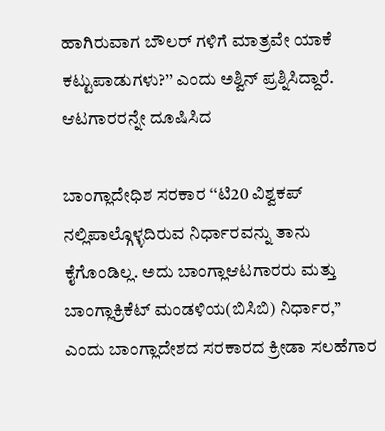ಹಾಗಿರುವಾಗ ಬೌಲರ್ ಗಳಿಗೆ ಮಾತ್ರವೇ ಯಾಕೆ ಕಟ್ಟುಪಾಡುಗಳು?’’ ಎಂದು ಅಶ್ವಿನ್ ಪ್ರಶ್ನಿಸಿದ್ದಾರೆ. ಆಟಗಾರರನ್ನೇ ದೂಷಿಸಿದ

ಬಾಂಗ್ಲಾದೇಧಿಶ ಸರಕಾರ ‘‘ಟಿ20 ವಿಶ್ವಕಪ್ ನಲ್ಲಿಪಾಲ್ಗೊಳ್ಳದಿರುವ ನಿರ್ಧಾರವನ್ನು ತಾನು ಕೈಗೊಂಡಿಲ್ಲ. ಅದು ಬಾಂಗ್ಲಾಆಟಗಾರರು ಮತ್ತು ಬಾಂಗ್ಲಾಕ್ರಿಕೆಟ್ ಮಂಡಳಿಯ(ಬಿಸಿಬಿ) ನಿರ್ಧಾರ,’’ ಎಂದು ಬಾಂಗ್ಲಾದೇಶದ ಸರಕಾರದ ಕ್ರೀಡಾ ಸಲಹೆಗಾರ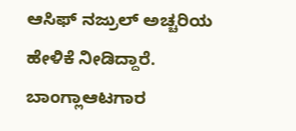ಆಸಿಫ್ ನಜ್ರುಲ್ ಅಚ್ಚರಿಯ ಹೇಳಿಕೆ ನೀಡಿದ್ದಾರೆ. ಬಾಂಗ್ಲಾಆಟಗಾರ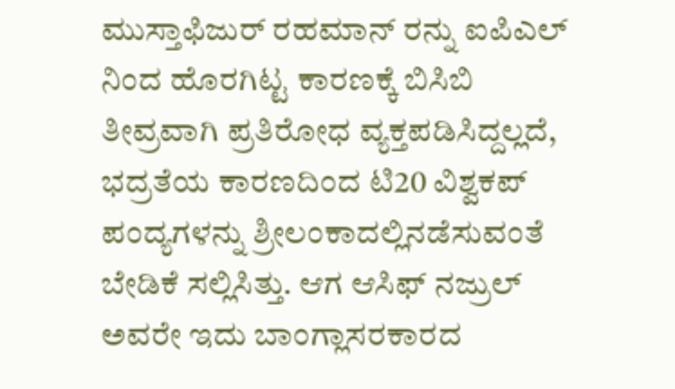ಮುಸ್ತಾಫಿಜುರ್ ರಹಮಾನ್ ರನ್ನು ಐಪಿಎಲ್ ನಿಂದ ಹೊರಗಿಟ್ಟ ಕಾರಣಕ್ಕೆ ಬಿಸಿಬಿ ತೀವ್ರವಾಗಿ ಪ್ರತಿರೋಧ ವ್ಯಕ್ತಪಡಿಸಿದ್ದಲ್ಲದೆ, ಭದ್ರತೆಯ ಕಾರಣದಿಂದ ಟಿ20 ವಿಶ್ವಕಪ್ ಪಂದ್ಯಗಳನ್ನು ಶ್ರೀಲಂಕಾದಲ್ಲಿನಡೆಸುವಂತೆ ಬೇಡಿಕೆ ಸಲ್ಲಿಸಿತ್ತು. ಆಗ ಆಸಿಫ್ ನಜ್ರುಲ್ ಅವರೇ ಇದು ಬಾಂಗ್ಲಾಸರಕಾರದ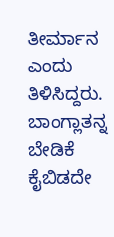ತೀರ್ಮಾನ ಎಂದು ತಿಳಿಸಿದ್ದರು. ಬಾಂಗ್ಲಾತನ್ನ ಬೇಡಿಕೆ ಕೈಬಿಡದೇ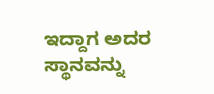ಇದ್ದಾಗ ಅದರ ಸ್ಥಾನವನ್ನು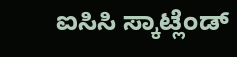ಐಸಿಸಿ ಸ್ಕಾಟ್ಲೆಂಡ್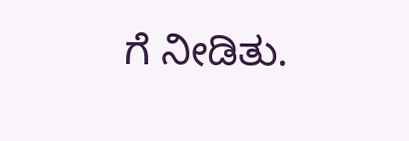ಗೆ ನೀಡಿತು.